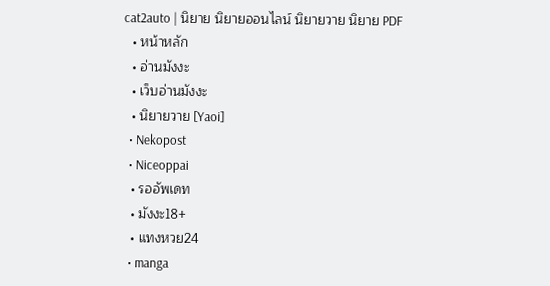cat2auto | นิยาย นิยายออนไลน์ นิยายวาย นิยาย PDF
  • หน้าหลัก
  • อ่านมังงะ
  • เว็บอ่านมังงะ
  • นิยายวาย [Yaoi]
  • Nekopost
  • Niceoppai
  • รออัพเดท
  • มังงะ18+
  • แทงหวย24
  • manga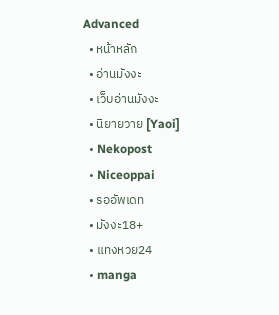Advanced
  • หน้าหลัก
  • อ่านมังงะ
  • เว็บอ่านมังงะ
  • นิยายวาย [Yaoi]
  • Nekopost
  • Niceoppai
  • รออัพเดท
  • มังงะ18+
  • แทงหวย24
  • manga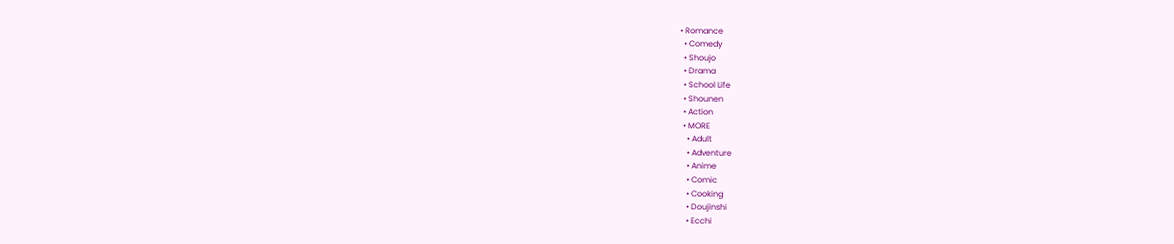• Romance
  • Comedy
  • Shoujo
  • Drama
  • School Life
  • Shounen
  • Action
  • MORE
    • Adult
    • Adventure
    • Anime
    • Comic
    • Cooking
    • Doujinshi
    • Ecchi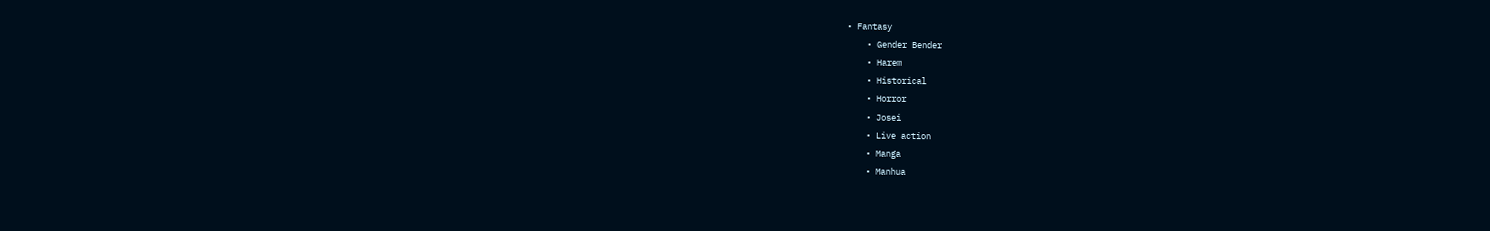• Fantasy
    • Gender Bender
    • Harem
    • Historical
    • Horror
    • Josei
    • Live action
    • Manga
    • Manhua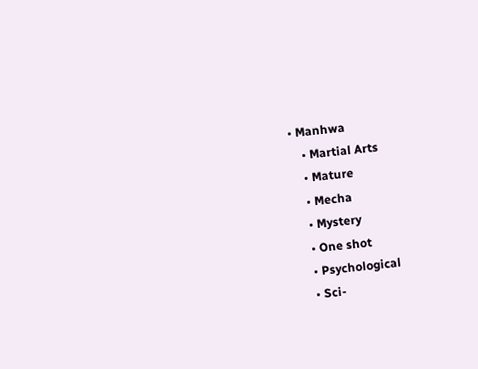• Manhwa
    • Martial Arts
    • Mature
    • Mecha
    • Mystery
    • One shot
    • Psychological
    • Sci-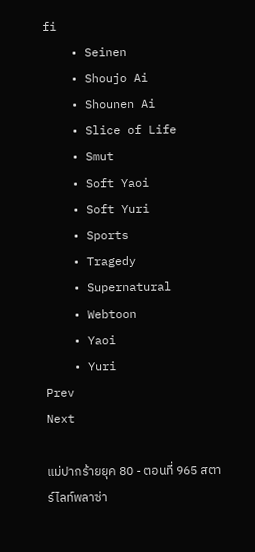fi
    • Seinen
    • Shoujo Ai
    • Shounen Ai
    • Slice of Life
    • Smut
    • Soft Yaoi
    • Soft Yuri
    • Sports
    • Tragedy
    • Supernatural
    • Webtoon
    • Yaoi
    • Yuri
Prev
Next

แม่ปากร้ายยุค 80 - ตอนที่ 965 สตาร์ไลท์พลาซ่า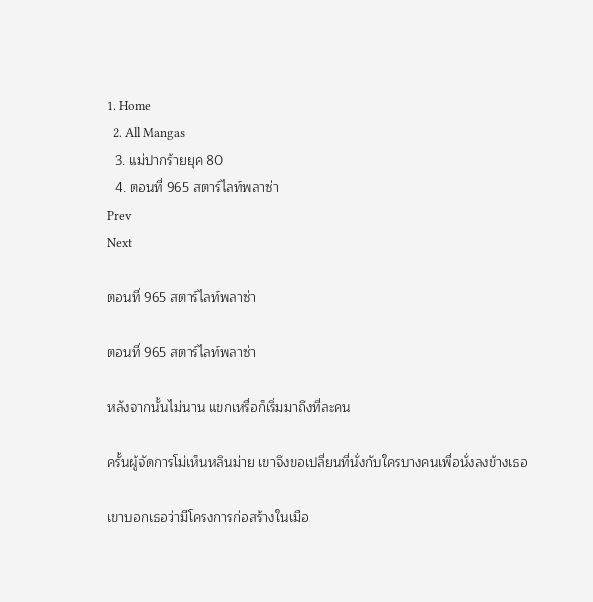1. Home
  2. All Mangas
  3. แม่ปากร้ายยุค 80
  4. ตอนที่ 965 สตาร์ไลท์พลาซ่า
Prev
Next

ตอนที่ 965 สตาร์ไลท์พลาซ่า

ตอนที่ 965 สตาร์ไลท์พลาซ่า

หลังจากนั้นไม่นาน แขกเหรื่อก็เริ่มมาถึงที่ละคน

ครั้นผู้จัดการโม่เห็นหลินม่าย เขาจึงขอเปลี่ยนที่นั่งกับใครบางคนเพื่อนั่งลงข้างเธอ

เขาบอกเธอว่ามีโครงการก่อสร้างในเมือ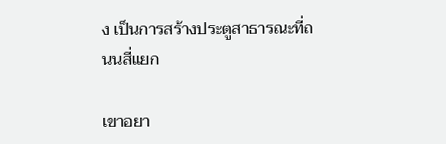ง เป็นการสร้างประตูสาธารณะที่ถนนสี่แยก

เขาอยา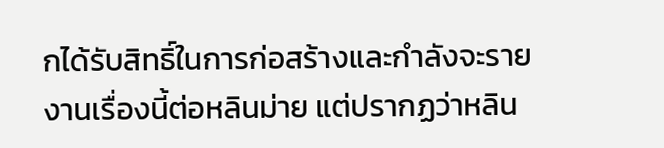กได้รับสิทธิ์ในการก่อสร้างและกำลังจะรายงานเรื่องนี้ต่อหลินม่าย แต่ปรากฏว่าหลิน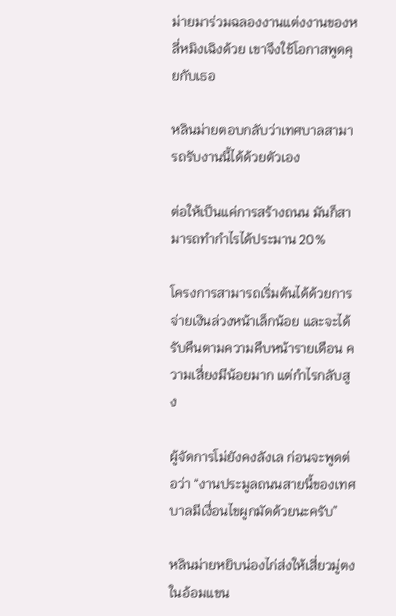ม่ายมาร่วมฉลองงานแต่งงานของหลี่หมิงเฉิงด้วย เขาจึงใช้โอกาสพูดคุยกับเธอ

หลินม่ายตอบกลับว่าเทศบาลสามารถรับงานนี้ได้ด้วยตัวเอง

ต่อให้เป็นแค่การสร้างถนน มันก็สามารถทำกำไรได้ประมาน 20%

โครงการสามารถเริ่มต้นได้ด้วยการจ่ายเงินล่วงหน้าเล็กน้อย และจะได้รับคืนตามความคืบหน้ารายเดือน ความเสี่ยงมีน้อยมาก แต่กำไรกลับสูง

ผู้จัดการโม่ยังคงลังเล ก่อนจะพูดต่อว่า “งานประมูลถนนสายนี้ของเทศบาลมีเงื่อนไขผูกมัดด้วยนะครับ”

หลินม่ายหยิบน่องไก่ส่งให้เสี่ยวมู่ตงในอ้อมแขน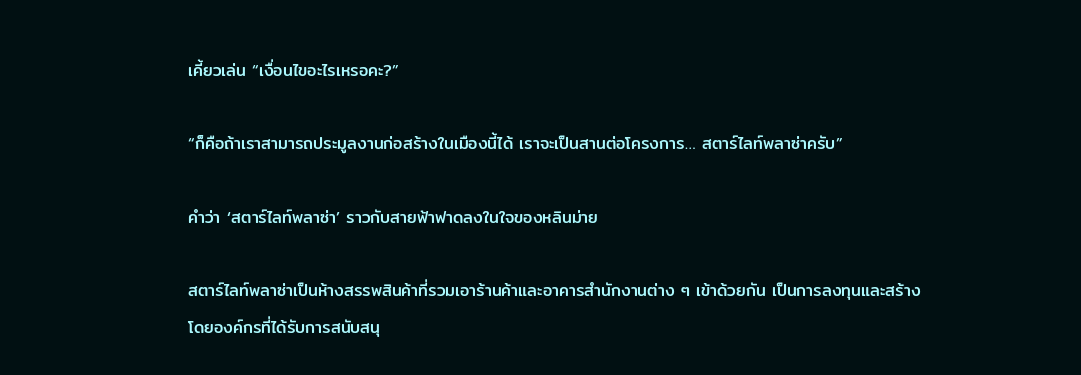เคี้ยวเล่น “เงื่อนไขอะไรเหรอคะ?”

“ก็คือถ้าเราสามารถประมูลงานก่อสร้างในเมืองนี้ได้ เราจะเป็นสานต่อโครงการ… สตาร์ไลท์พลาซ่าครับ”

คำว่า ‘สตาร์ไลท์พลาซ่า’ ราวกับสายฟ้าฟาดลงในใจของหลินม่าย

สตาร์ไลท์พลาซ่าเป็นห้างสรรพสินค้าที่รวมเอาร้านค้าและอาคารสำนักงานต่าง ๆ เข้าด้วยกัน เป็นการลงทุนและสร้างโดยองค์กรที่ได้รับการสนับสนุ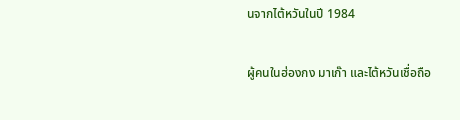นจากไต้หวันในปี 1984

ผู้คนในฮ่องกง มาเก๊า และไต้หวันเชื่อถือ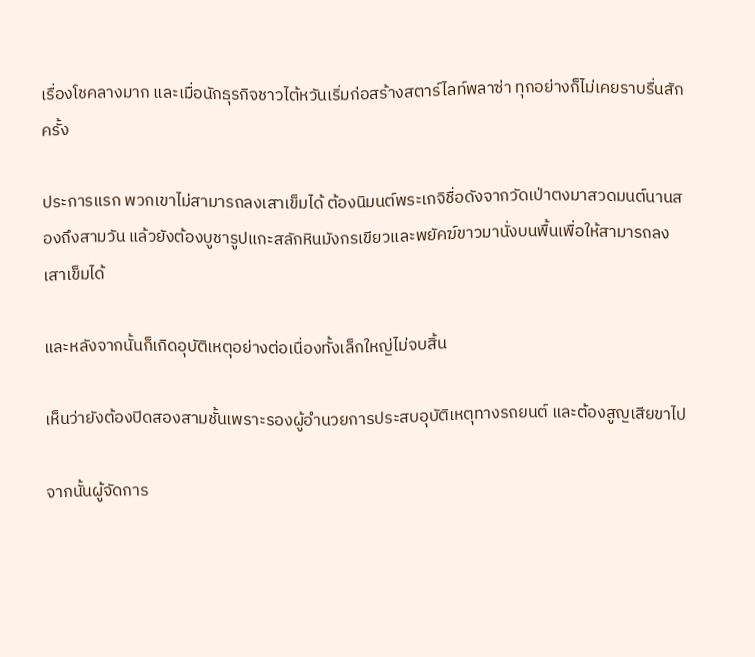เรื่องโชคลางมาก และเมื่อนักธุรกิจชาวไต้หวันเริ่มก่อสร้างสตาร์ไลท์พลาซ่า ทุกอย่างก็ไม่เคยราบรื่นสักครั้ง

ประการแรก พวกเขาไม่สามารถลงเสาเข็มได้ ต้องนิมนต์พระเกจิชื่อดังจากวัดเป่าตงมาสวดมนต์นานสองถึงสามวัน แล้วยังต้องบูชารูปแกะสลักหินมังกรเขียวและพยัคฆ์ขาวมานั่งบนพื้นเพื่อให้สามารถลงเสาเข็มได้

และหลังจากนั้นก็เกิดอุบัติเหตุอย่างต่อเนื่องทั้งเล็กใหญ่ไม่จบสิ้น

เห็นว่ายังต้องปิดสองสามชั้นเพราะรองผู้อำนวยการประสบอุบัติเหตุทางรถยนต์ และต้องสูญเสียขาไป

จากนั้นผู้จัดการ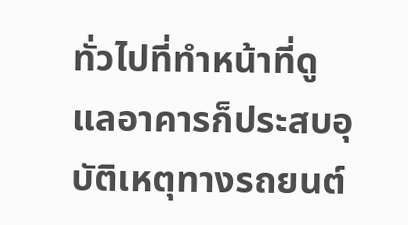ทั่วไปที่ทำหน้าที่ดูแลอาคารก็ประสบอุบัติเหตุทางรถยนต์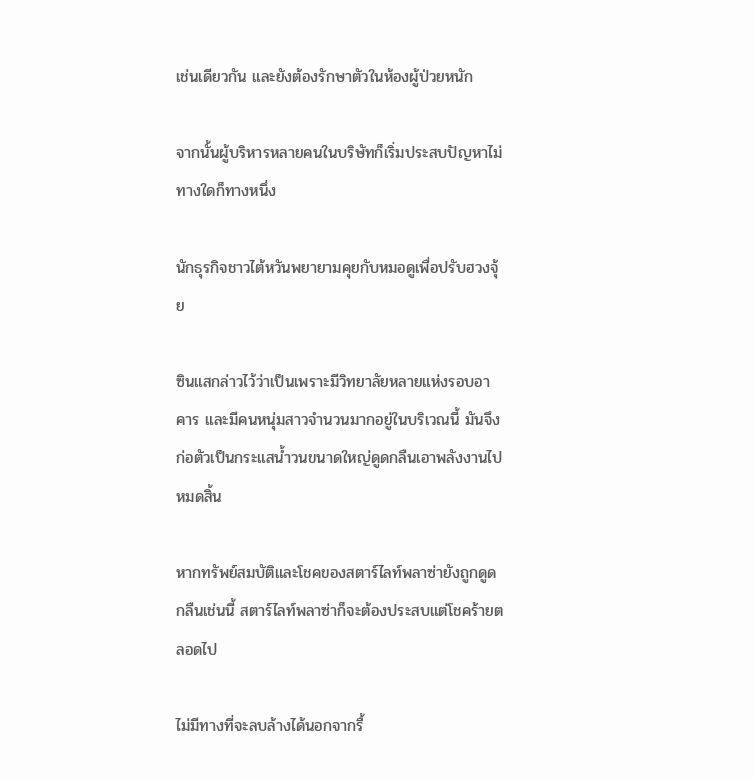เช่นเดียวกัน และยังต้องรักษาตัวในห้องผู้ป่วยหนัก

จากนั้นผู้บริหารหลายคนในบริษัทก็เริ่มประสบปัญหาไม่ทางใดก็ทางหนึ่ง

นักธุรกิจชาวไต้หวันพยายามคุยกับหมอดูเพื่อปรับฮวงจุ้ย

ซินแสกล่าวไว้ว่าเป็นเพราะมีวิทยาลัยหลายแห่งรอบอาคาร และมีคนหนุ่มสาวจำนวนมากอยู่ในบริเวณนี้ มันจึงก่อตัวเป็นกระแสน้ำวนขนาดใหญ่ดูดกลืนเอาพลังงานไปหมดสิ้น

หากทรัพย์สมบัติและโชคของสตาร์ไลท์พลาซ่ายังถูกดูดกลืนเช่นนี้ สตาร์ไลท์พลาซ่าก็จะต้องประสบแต่โชคร้ายตลอดไป

ไม่มีทางที่จะลบล้างได้นอกจากรื้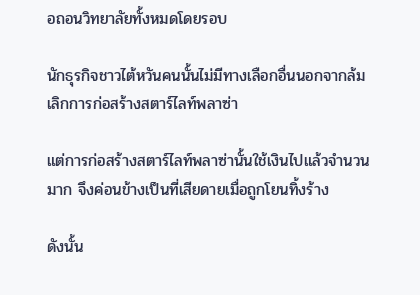อถอนวิทยาลัยทั้งหมดโดยรอบ

นักธุรกิจชาวไต้หวันคนนั้นไม่มีทางเลือกอื่นนอกจากล้มเลิกการก่อสร้างสตาร์ไลท์พลาซ่า

แต่การก่อสร้างสตาร์ไลท์พลาซ่านั้นใช้เงินไปแล้วจำนวนมาก จึงค่อนข้างเป็นที่เสียดายเมื่อถูกโยนทิ้งร้าง

ดังนั้น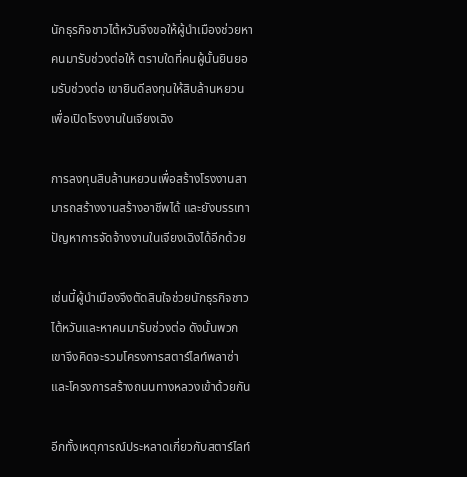นักธุรกิจชาวไต้หวันจึงขอให้ผู้นำเมืองช่วยหาคนมารับช่วงต่อให้ ตราบใดที่คนผู้นั้นยินยอมรับช่วงต่อ เขายินดีลงทุนให้สิบล้านหยวนเพื่อเปิดโรงงานในเจียงเฉิง

การลงทุนสิบล้านหยวนเพื่อสร้างโรงงานสามารถสร้างงานสร้างอาชีพได้ และยังบรรเทาปัญหาการจัดจ้างงานในเจียงเฉิงได้อีกด้วย

เช่นนี้ผู้นำเมืองจึงตัดสินใจช่วยนักธุรกิจชาวไต้หวันและหาคนมารับช่วงต่อ ดังนั้นพวกเขาจึงคิดจะรวมโครงการสตาร์ไลท์พลาซ่าและโครงการสร้างถนนทางหลวงเข้าด้วยกัน

อีกทั้งเหตุการณ์ประหลาดเกี่ยวกับสตาร์ไลท์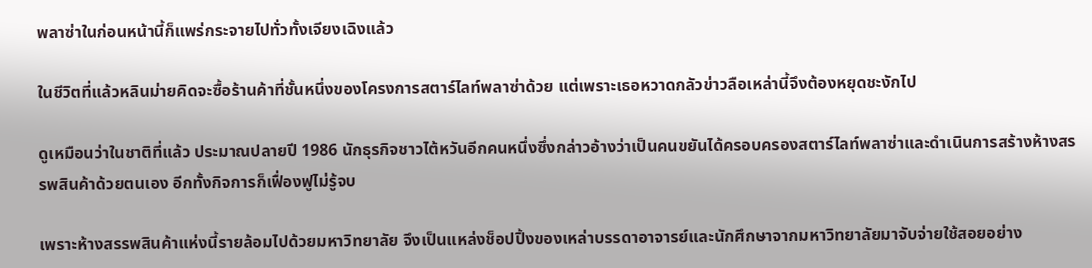พลาซ่าในก่อนหน้านี้ก็แพร่กระจายไปทั่วทั้งเจียงเฉิงแล้ว

ในชีวิตที่แล้วหลินม่ายคิดจะซื้อร้านค้าที่ชั้นหนึ่งของโครงการสตาร์ไลท์พลาซ่าด้วย แต่เพราะเธอหวาดกลัวข่าวลือเหล่านี้จึงต้องหยุดชะงักไป

ดูเหมือนว่าในชาติที่แล้ว ประมาณปลายปี 1986 นักธุรกิจชาวไต้หวันอีกคนหนึ่งซึ่งกล่าวอ้างว่าเป็นคนขยันได้ครอบครองสตาร์ไลท์พลาซ่าและดำเนินการสร้างห้างสรรพสินค้าด้วยตนเอง อีกทั้งกิจการก็เฟื่องฟูไม่รู้จบ

เพราะห้างสรรพสินค้าแห่งนี้รายล้อมไปด้วยมหาวิทยาลัย จึงเป็นแหล่งช็อปปิ้งของเหล่าบรรดาอาจารย์และนักศึกษาจากมหาวิทยาลัยมาจับจ่ายใช้สอยอย่าง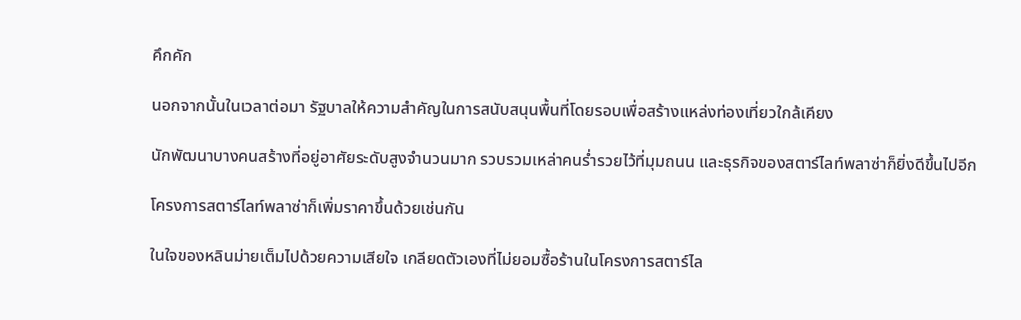คึกคัก

นอกจากนั้นในเวลาต่อมา รัฐบาลให้ความสำคัญในการสนับสนุนพื้นที่โดยรอบเพื่อสร้างแหล่งท่องเที่ยวใกล้เคียง

นักพัฒนาบางคนสร้างที่อยู่อาศัยระดับสูงจำนวนมาก รวบรวมเหล่าคนร่ำรวยไว้ที่มุมถนน และธุรกิจของสตาร์ไลท์พลาซ่าก็ยิ่งดีขึ้นไปอีก

โครงการสตาร์ไลท์พลาซ่าก็เพิ่มราคาขึ้นด้วยเช่นกัน

ในใจของหลินม่ายเต็มไปด้วยความเสียใจ เกลียดตัวเองที่ไม่ยอมซื้อร้านในโครงการสตาร์ไล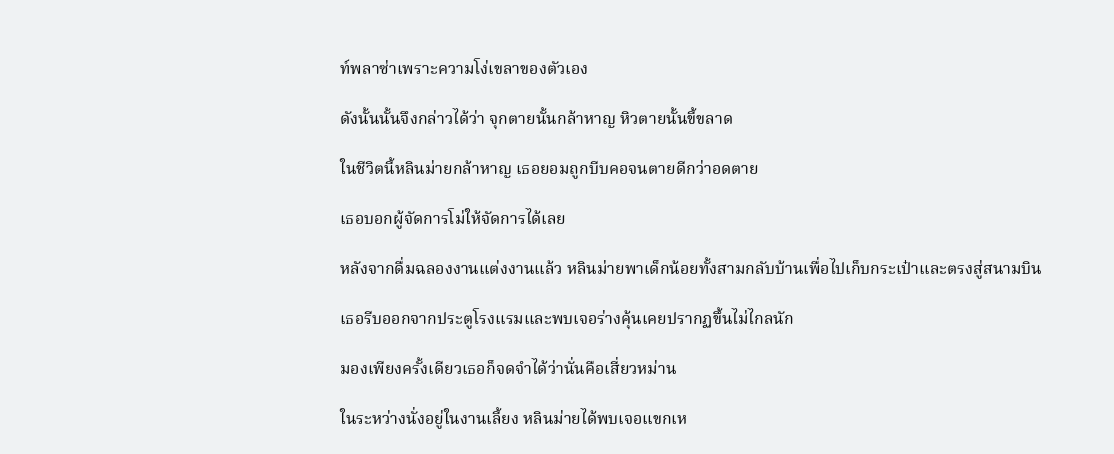ท์พลาซ่าเพราะความโง่เขลาของตัวเอง

ดังนั้นนั้นจึงกล่าวได้ว่า จุกตายนั้นกล้าหาญ หิวตายนั้นขี้ขลาด

ในชีวิตนี้หลินม่ายกล้าหาญ เธอยอมถูกบีบคอจนตายดีกว่าอดตาย

เธอบอกผู้จัดการโม่ให้จัดการได้เลย

หลังจากดื่มฉลองงานแต่งงานแล้ว หลินม่ายพาเด็กน้อยทั้งสามกลับบ้านเพื่อไปเก็บกระเป๋าและตรงสู่สนามบิน

เธอรีบออกจากประตูโรงแรมและพบเจอร่างคุ้นเคยปรากฏขึ้นไม่ไกลนัก

มองเพียงครั้งเดียวเธอก็จดจำได้ว่านั่นคือเสี่ยวหม่าน

ในระหว่างนั่งอยู่ในงานเลี้ยง หลินม่ายได้พบเจอแขกเห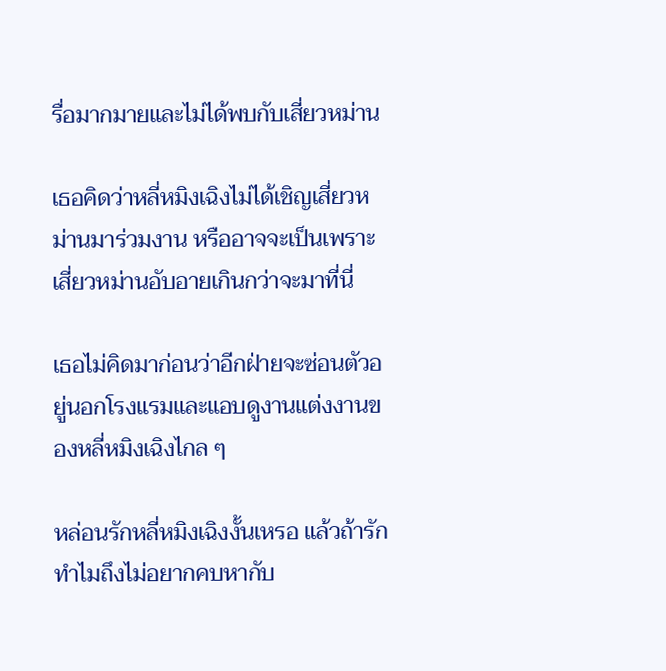รื่อมากมายและไม่ได้พบกับเสี่ยวหม่าน

เธอคิดว่าหลี่หมิงเฉิงไม่ได้เชิญเสี่ยวหม่านมาร่วมงาน หรืออาจจะเป็นเพราะเสี่ยวหม่านอับอายเกินกว่าจะมาที่นี่

เธอไม่คิดมาก่อนว่าอีกฝ่ายจะซ่อนตัวอยู่นอกโรงแรมและแอบดูงานแต่งงานของหลี่หมิงเฉิงไกล ๆ

หล่อนรักหลี่หมิงเฉิงงั้นเหรอ แล้วถ้ารัก ทำไมถึงไม่อยากคบหากับ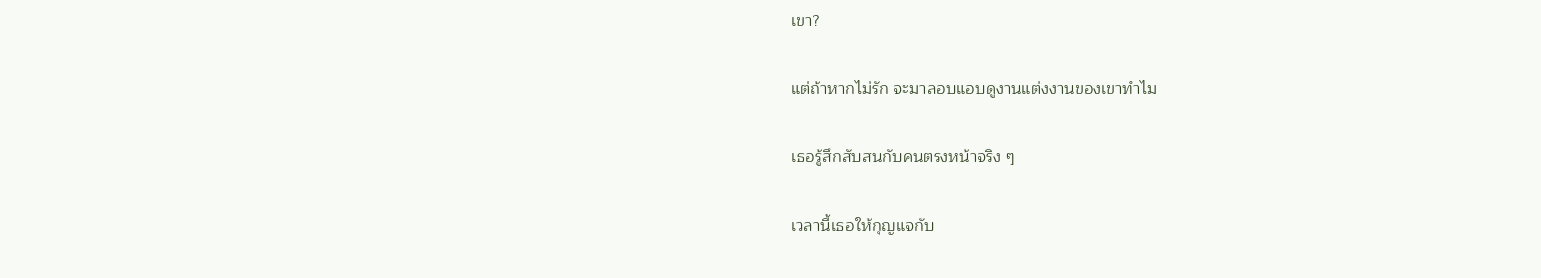เขา?

แต่ถ้าหากไม่รัก จะมาลอบแอบดูงานแต่งงานของเขาทำไม

เธอรู้สึกสับสนกับคนตรงหน้าจริง ๆ

เวลานี้เธอให้กุญแจกับ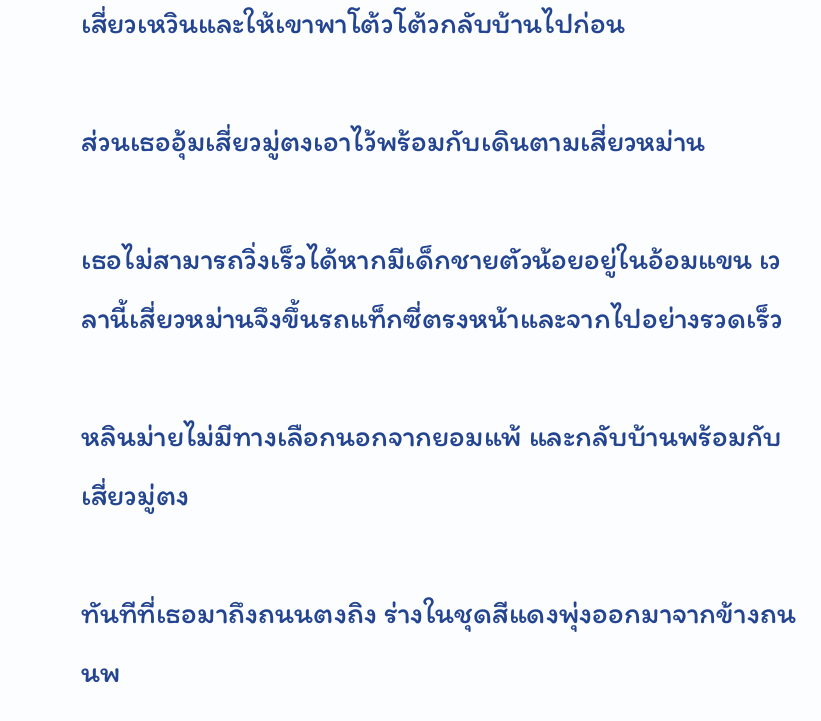เสี่ยวเหวินและให้เขาพาโต้วโต้วกลับบ้านไปก่อน

ส่วนเธออุ้มเสี่ยวมู่ตงเอาไว้พร้อมกับเดินตามเสี่ยวหม่าน

เธอไม่สามารถวิ่งเร็วได้หากมีเด็กชายตัวน้อยอยู่ในอ้อมแขน เวลานี้เสี่ยวหม่านจึงขึ้นรถแท็กซี่ตรงหน้าและจากไปอย่างรวดเร็ว

หลินม่ายไม่มีทางเลือกนอกจากยอมแพ้ และกลับบ้านพร้อมกับเสี่ยวมู่ตง

ทันทีที่เธอมาถึงถนนตงถิง ร่างในชุดสีแดงพุ่งออกมาจากข้างถนนพ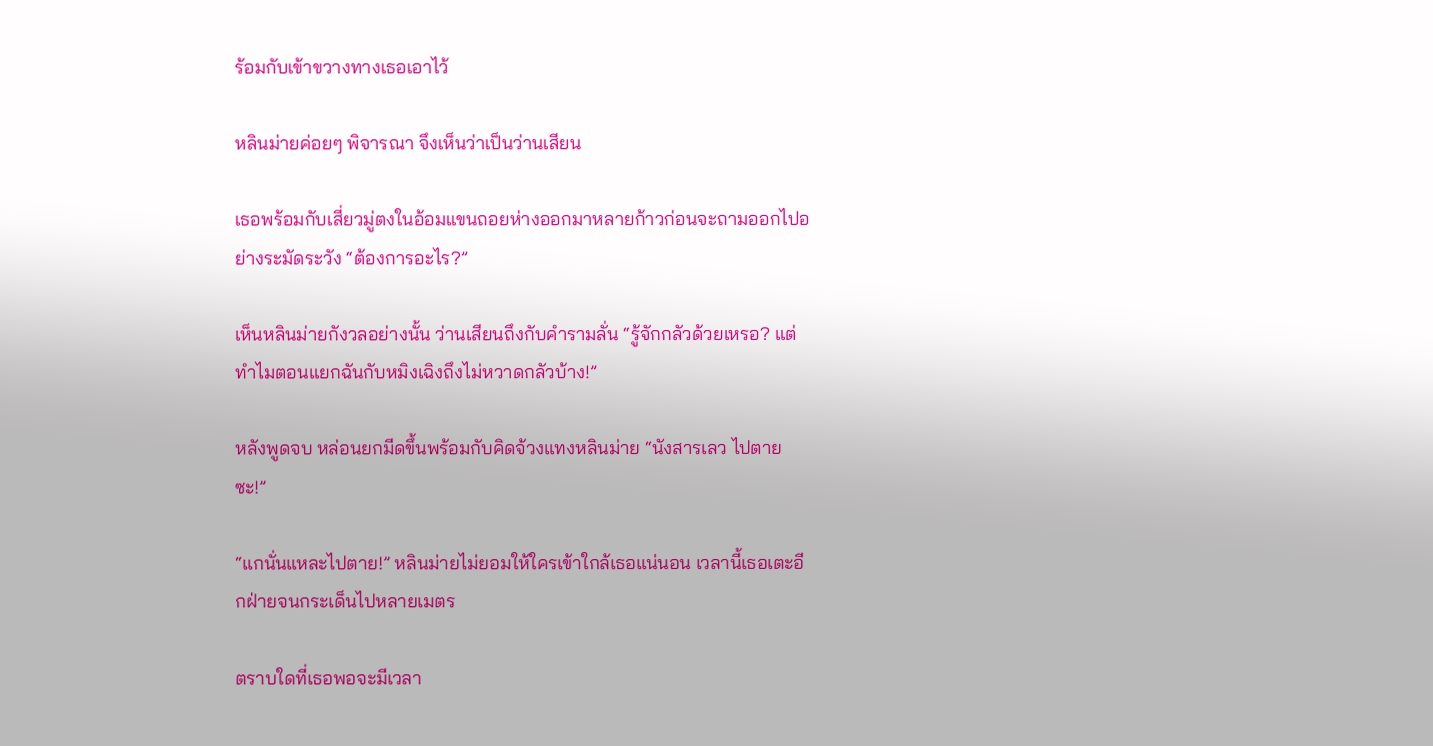ร้อมกับเข้าขวางทางเธอเอาไว้

หลินม่ายค่อยๆ พิจารณา จึงเห็นว่าเป็นว่านเสียน

เธอพร้อมกับเสี่ยวมู่ตงในอ้อมแขนถอยห่างออกมาหลายก้าวก่อนจะถามออกไปอย่างระมัดระวัง “ต้องการอะไร?”

เห็นหลินม่ายกังวลอย่างนั้น ว่านเสียนถึงกับคำรามลั่น “รู้จักกลัวด้วยเหรอ? แต่ทำไมตอนแยกฉันกับหมิงเฉิงถึงไม่หวาดกลัวบ้าง!”

หลังพูดจบ หล่อนยกมีดขึ้นพร้อมกับคิดจ้วงแทงหลินม่าย “นังสารเลว ไปตายซะ!”

“แกนั่นแหละไปตาย!” หลินม่ายไม่ยอมให้ใครเข้าใกล้เธอแน่นอน เวลานี้เธอเตะอีกฝ่ายจนกระเด็นไปหลายเมตร

ตราบใดที่เธอพอจะมีเวลา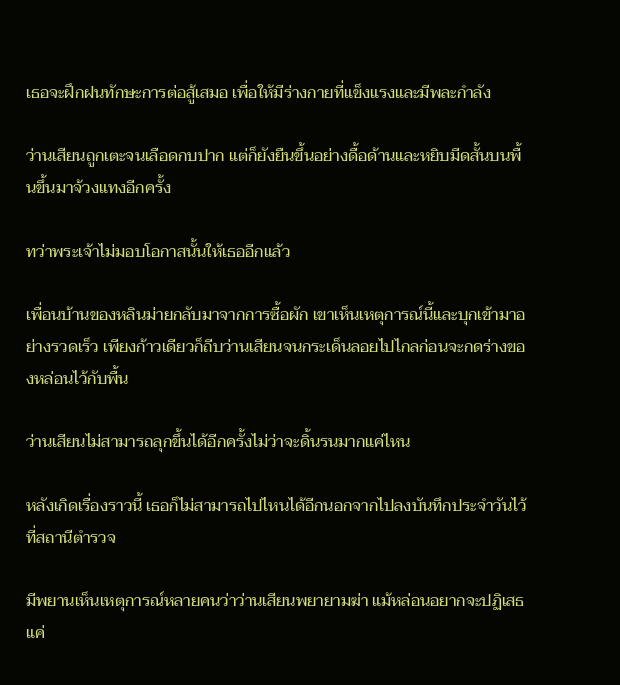เธอจะฝึกฝนทักษะการต่อสู้เสมอ เพื่อให้มีร่างกายที่แข็งแรงและมีพละกำลัง

ว่านเสียนถูกเตะจนเลือดกบปาก แต่ก็ยังยืนขึ้นอย่างดื้อด้านและหยิบมีดสั้นบนพื้นขึ้นมาจ้วงแทงอีกครั้ง

ทว่าพระเจ้าไม่มอบโอกาสนั้นให้เธออีกแล้ว

เพื่อนบ้านของหลินม่ายกลับมาจากการซื้อผัก เขาเห็นเหตุการณ์นี้และบุกเข้ามาอย่างรวดเร็ว เพียงก้าวเดียวก็ถีบว่านเสียนจนกระเด็นลอยไปไกลก่อนจะกดร่างของหล่อนไว้กับพื้น

ว่านเสียนไม่สามารถลุกขึ้นได้อีกครั้งไม่ว่าจะดิ้นรนมากแค่ไหน

หลังเกิดเรื่องราวนี้ เธอก็ไม่สามารถไปไหนได้อีกนอกจากไปลงบันทึกประจำวันไว้ที่สถานีตำรวจ

มีพยานเห็นเหตุการณ์หลายคนว่าว่านเสียนพยายามฆ่า แม้หล่อนอยากจะปฏิเสธแค่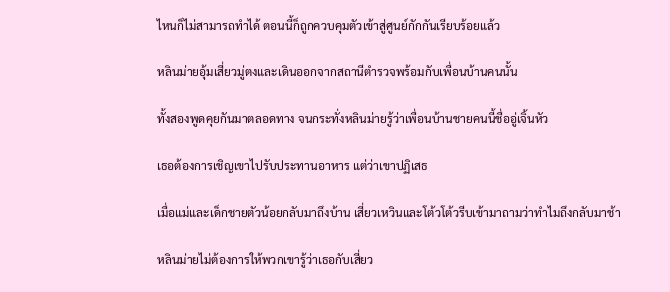ไหนก็ไม่สามารถทำได้ ตอนนี้ก็ถูกควบคุมตัวเข้าสู่ศูนย์กักกันเรียบร้อยแล้ว

หลินม่ายอุ้มเสี่ยวมู่ตงและเดินออกจากสถานีตำรวจพร้อมกับเพื่อนบ้านคนนั้น

ทั้งสองพูดคุยกันมาตลอดทาง จนกระทั่งหลินม่ายรู้ว่าเพื่อนบ้านชายคนนี้ชื่ออู่เจิ้นหัว

เธอต้องการเชิญเขาไปรับประทานอาหาร แต่ว่าเขาปฏิเสธ

เมื่อแม่และเด็กชายตัวน้อยกลับมาถึงบ้าน เสี่ยวเหวินและโต้วโต้วรีบเข้ามาถามว่าทำไมถึงกลับมาช้า

หลินม่ายไม่ต้องการให้พวกเขารู้ว่าเธอกับเสี่ยว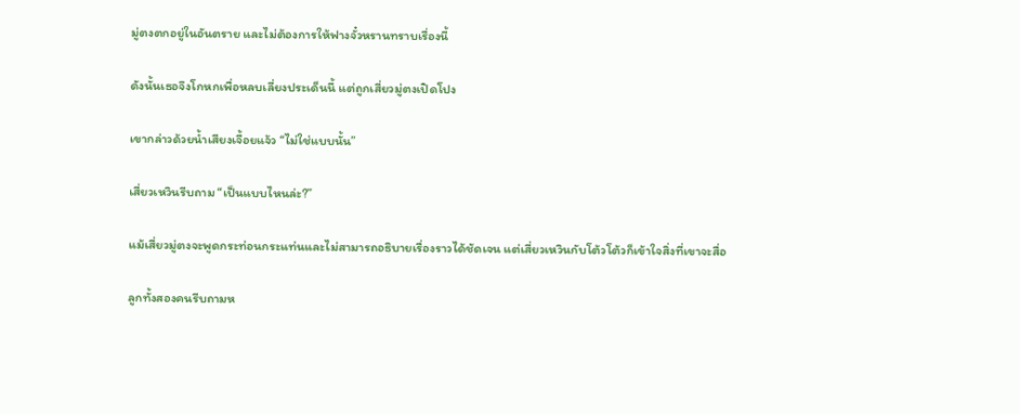มู่ตงตกอยู่ในอันตราย และไม่ต้องการให้ฟางจั๋วหรานทราบเรื่องนี้

ดังนั้นเธอจึงโกหกเพื่อหลบเลี่ยงประเด็นนี้ แต่ถูกเสี่ยวมู่ตงเปิดโปง

เขากล่าวด้วยน้ำเสียงเจื้อยแจ้ว “ไม่ใช่แบบนั้น”

เสี่ยวเหวินรีบถาม “เป็นแบบไหนล่ะ?”

แม้เสี่ยวมู่ตงจะพูดกระท่อนกระแท่นและไม่สามารถอธิบายเรื่องราวได้ชัดเจน แต่เสี่ยวเหวินกับโต้วโต้วก็เข้าใจสิ่งที่เขาจะสื่อ

ลูกทั้งสองคนรีบถามห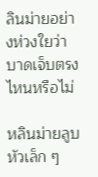ลินม่ายอย่างห่วงใยว่าบาดเจ็บตรงไหนหรือไม่

หลินม่ายลูบหัวเล็ก ๆ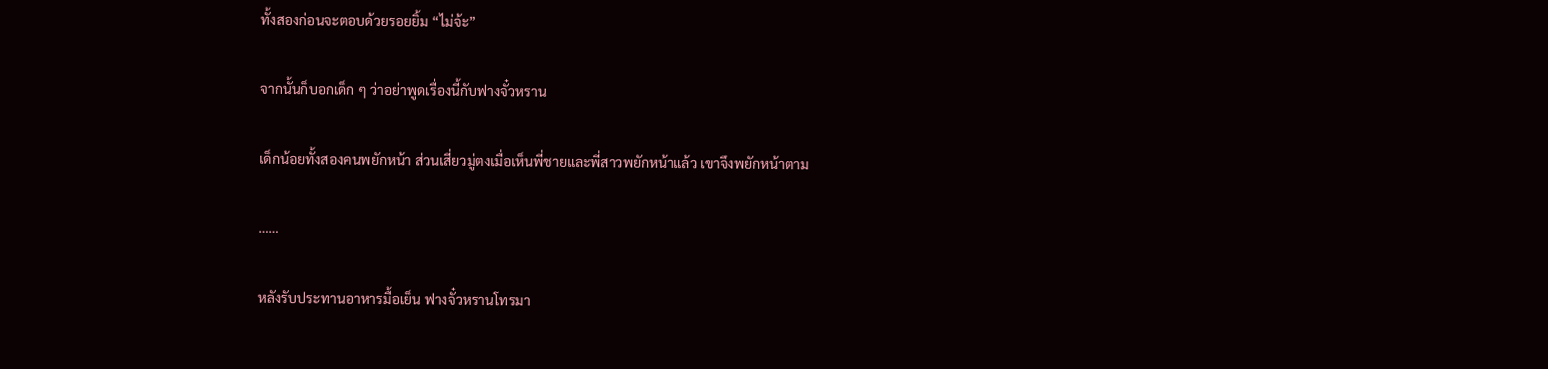ทั้งสองก่อนจะตอบด้วยรอยยิ้ม “ไม่จ้ะ”

จากนั้นก็บอกเด็ก ๆ ว่าอย่าพูดเรื่องนี้กับฟางจั๋วหราน

เด็กน้อยทั้งสองคนพยักหน้า ส่วนเสี่ยวมู่ตงเมื่อเห็นพี่ชายและพี่สาวพยักหน้าแล้ว เขาจึงพยักหน้าตาม

……

หลังรับประทานอาหารมื้อเย็น ฟางจั๋วหรานโทรมา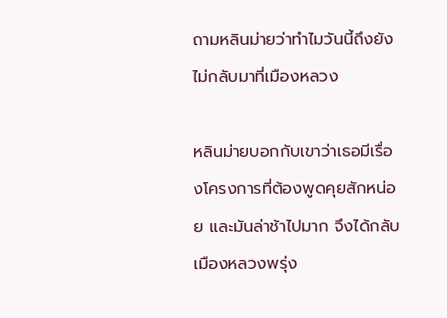ถามหลินม่ายว่าทำไมวันนี้ถึงยังไม่กลับมาที่เมืองหลวง

หลินม่ายบอกกับเขาว่าเธอมีเรื่องโครงการที่ต้องพูดคุยสักหน่อย และมันล่าช้าไปมาก จึงได้กลับเมืองหลวงพรุ่ง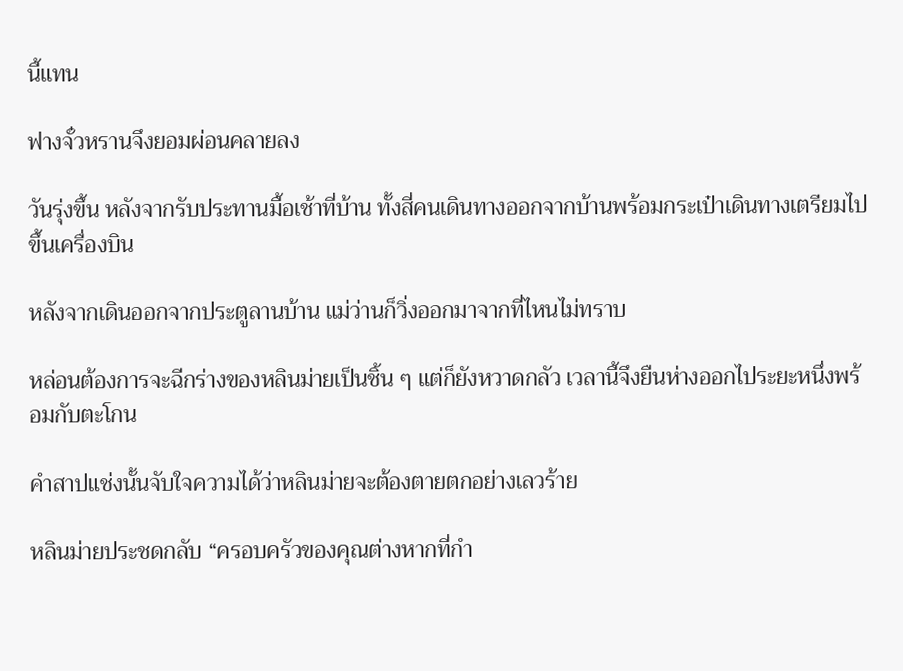นี้แทน

ฟางจั๋วหรานจึงยอมผ่อนคลายลง

วันรุ่งขึ้น หลังจากรับประทานมื้อเช้าที่บ้าน ทั้งสี่คนเดินทางออกจากบ้านพร้อมกระเป๋าเดินทางเตรียมไปขึ้นเครื่องบิน

หลังจากเดินออกจากประตูลานบ้าน แม่ว่านก็วิ่งออกมาจากที่ไหนไม่ทราบ

หล่อนต้องการจะฉีกร่างของหลินม่ายเป็นชิ้น ๆ แต่ก็ยังหวาดกลัว เวลานี้จึงยืนห่างออกไประยะหนึ่งพร้อมกับตะโกน

คำสาปแช่งนั้นจับใจความได้ว่าหลินม่ายจะต้องตายตกอย่างเลวร้าย

หลินม่ายประชดกลับ “ครอบครัวของคุณต่างหากที่กำ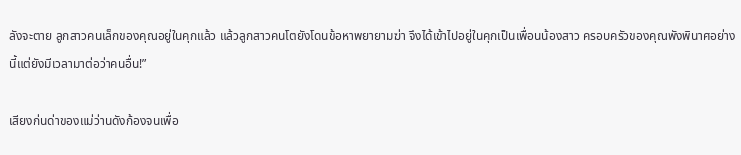ลังจะตาย ลูกสาวคนเล็กของคุณอยู่ในคุกแล้ว แล้วลูกสาวคนโตยังโดนข้อหาพยายามฆ่า จึงได้เข้าไปอยู่ในคุกเป็นเพื่อนน้องสาว ครอบครัวของคุณพังพินาศอย่างนี้แต่ยังมีเวลามาต่อว่าคนอื่น!”

เสียงก่นด่าของแม่ว่านดังก้องจนเพื่อ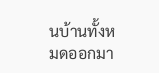นบ้านทั้งหมดออกมา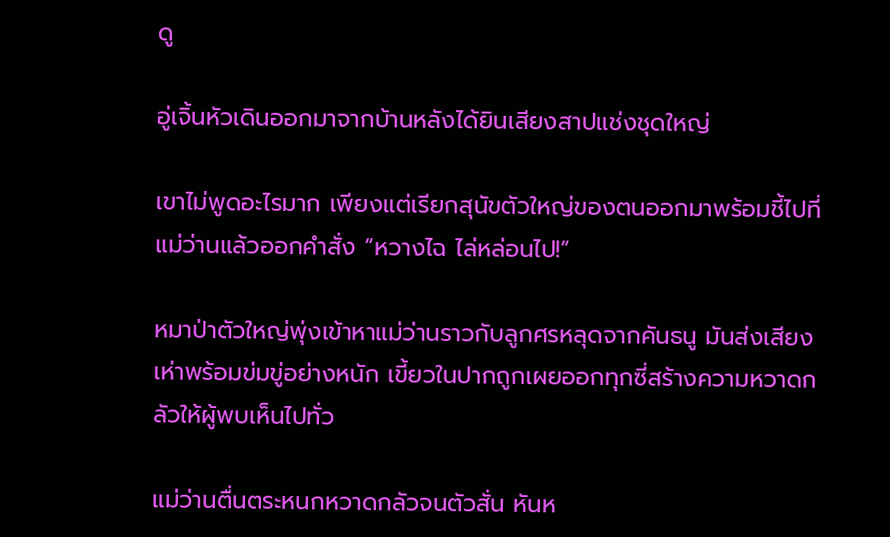ดู

อู่เจิ้นหัวเดินออกมาจากบ้านหลังได้ยินเสียงสาปแช่งชุดใหญ่

เขาไม่พูดอะไรมาก เพียงแต่เรียกสุนัขตัวใหญ่ของตนออกมาพร้อมชี้ไปที่แม่ว่านแล้วออกคำสั่ง “หวางไฉ ไล่หล่อนไป!”

หมาป่าตัวใหญ่พุ่งเข้าหาแม่ว่านราวกับลูกศรหลุดจากคันธนู มันส่งเสียงเห่าพร้อมข่มขู่อย่างหนัก เขี้ยวในปากถูกเผยออกทุกซี่สร้างความหวาดกลัวให้ผู้พบเห็นไปทั่ว

แม่ว่านตื่นตระหนกหวาดกลัวจนตัวสั่น หันห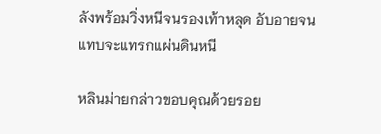ลังพร้อมวิ่งหนีจนรองเท้าหลุด อับอายจนแทบจะแทรกแผ่นดินหนี

หลินม่ายกล่าวขอบคุณด้วยรอย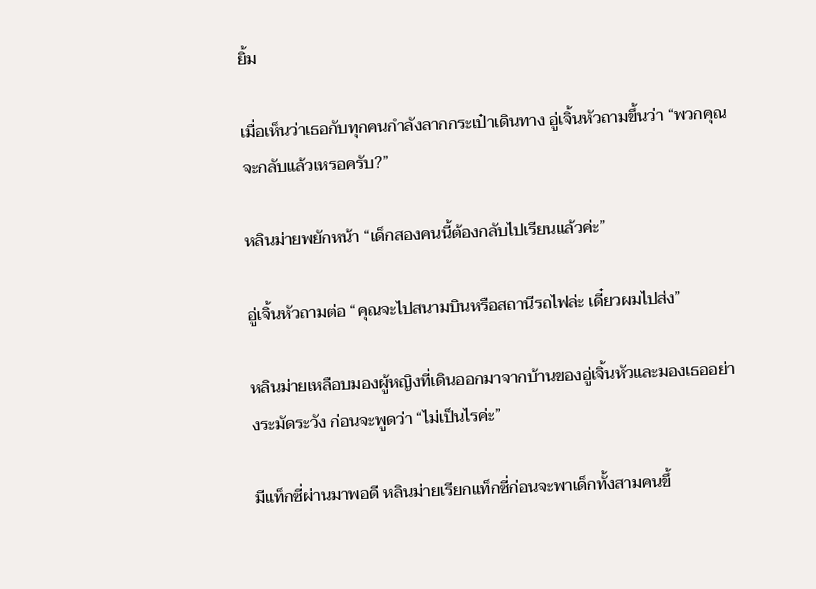ยิ้ม

เมื่อเห็นว่าเธอกับทุกคนกำลังลากกระเป๋าเดินทาง อู่เจิ้นหัวถามขึ้นว่า “พวกคุณจะกลับแล้วเหรอครับ?”

หลินม่ายพยักหน้า “เด็กสองคนนี้ต้องกลับไปเรียนแล้วค่ะ”

อู่เจิ้นหัวถามต่อ “คุณจะไปสนามบินหรือสถานีรถไฟล่ะ เดี๋ยวผมไปส่ง”

หลินม่ายเหลือบมองผู้หญิงที่เดินออกมาจากบ้านของอู่เจิ้นหัวและมองเธออย่างระมัดระวัง ก่อนจะพูดว่า “ไม่เป็นไรค่ะ”

มีแท็กซี่ผ่านมาพอดี หลินม่ายเรียกแท็กซี่ก่อนจะพาเด็กทั้งสามคนขึ้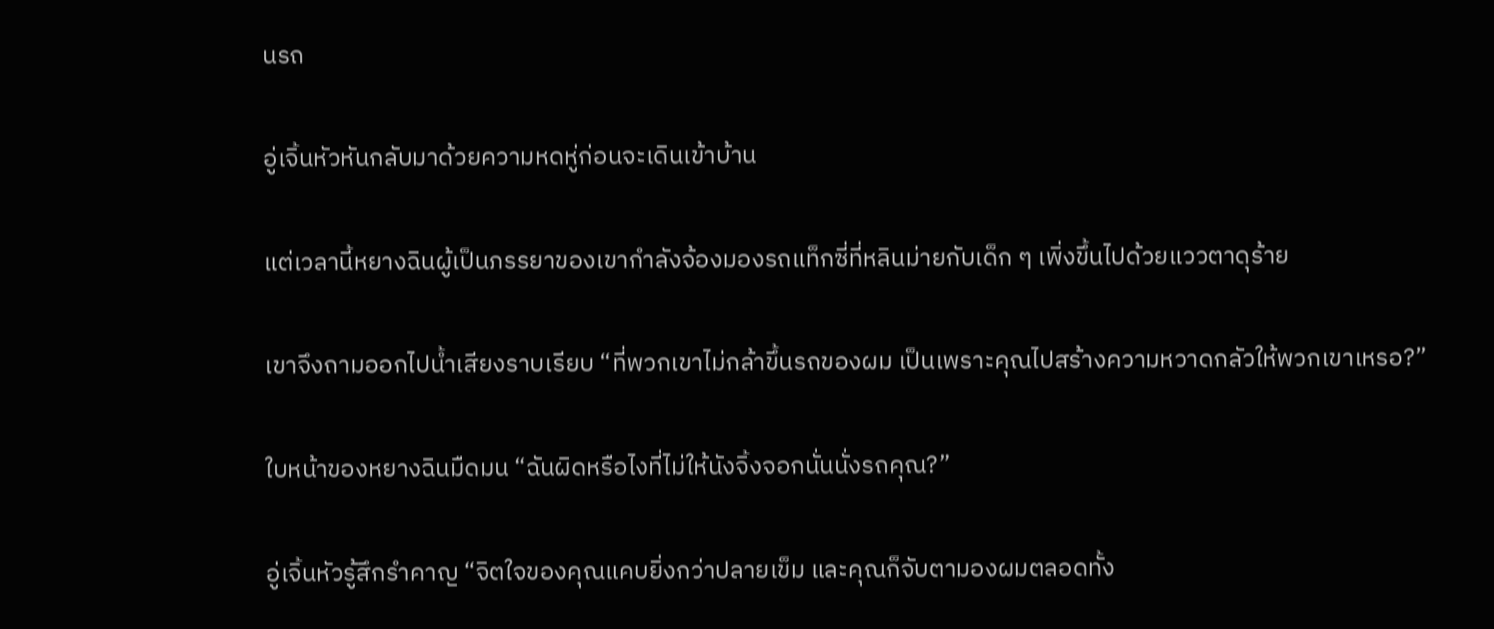นรถ

อู่เจิ้นหัวหันกลับมาด้วยความหดหู่ก่อนจะเดินเข้าบ้าน

แต่เวลานี้หยางฉินผู้เป็นภรรยาของเขากำลังจ้องมองรถแท็กซี่ที่หลินม่ายกับเด็ก ๆ เพิ่งขึ้นไปด้วยแววตาดุร้าย

เขาจึงถามออกไปน้ำเสียงราบเรียบ “ที่พวกเขาไม่กล้าขึ้นรถของผม เป็นเพราะคุณไปสร้างความหวาดกลัวให้พวกเขาเหรอ?”

ใบหน้าของหยางฉินมืดมน “ฉันผิดหรือไงที่ไม่ให้นังจิ้งจอกนั่นนั่งรถคุณ?”

อู่เจิ้นหัวรู้สึกรำคาญ “จิตใจของคุณแคบยิ่งกว่าปลายเข็ม และคุณก็จับตามองผมตลอดทั้ง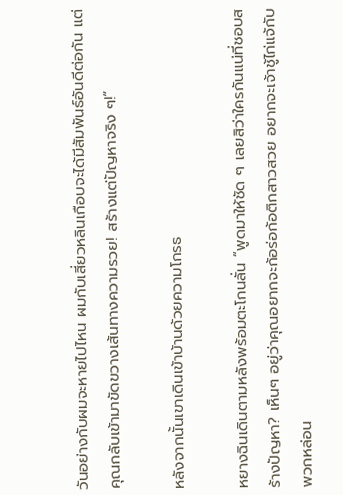วันอย่างกับผมจะหายไปไหน ผมกับเสี่ยวหลินเกือบจะได้มีสัมพันธ์อันดีต่อกัน แต่คุณกลับเข้ามาขัดขวางเส้นทางความรวย! สร้างแต่ปัญหาจริง ๆ!”

หลังจากนั้นเขาเดินเข้าบ้านด้วยความโกรธ

หยางฉินเดินตามหลังพร้อมตะโกนลั่น “พูดมาให้ชัด ๆ เลยสิว่าใครกันแน่ที่ชอบสร้างปัญหา? เห็นๆ อยู่ว่าคุณอยากจะก้อร่อก้อติกสาวสวย อยากจะเจ้าชู้ไก่แจ้กับพวกหล่อน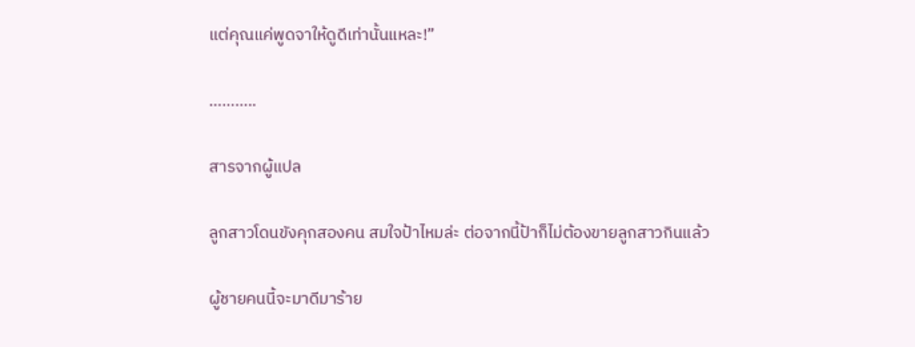แต่คุณแค่พูดจาให้ดูดีเท่านั้นแหละ!”

………..

สารจากผู้แปล

ลูกสาวโดนขังคุกสองคน สมใจป้าไหมล่ะ ต่อจากนี้ป้าก็ไม่ต้องขายลูกสาวกินแล้ว

ผู้ชายคนนี้จะมาดีมาร้าย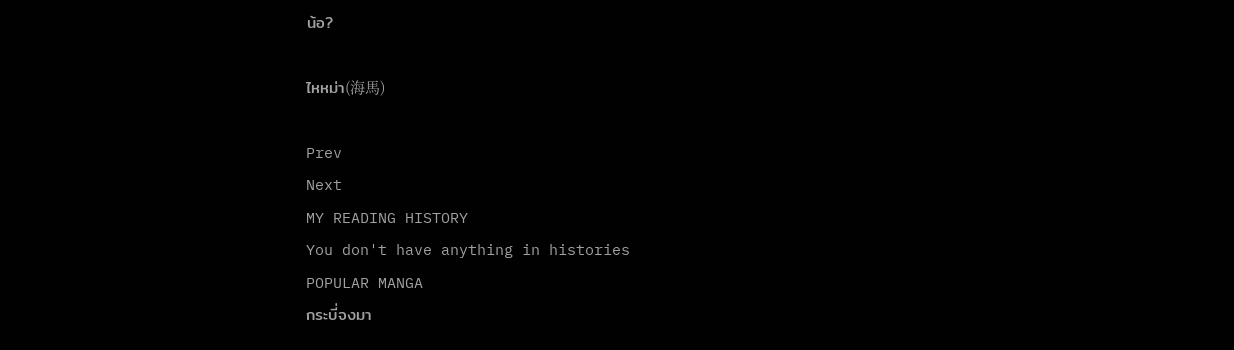น้อ?

ไหหม่า(海馬)

Prev
Next
MY READING HISTORY
You don't have anything in histories
POPULAR MANGA
กระบี่จงมา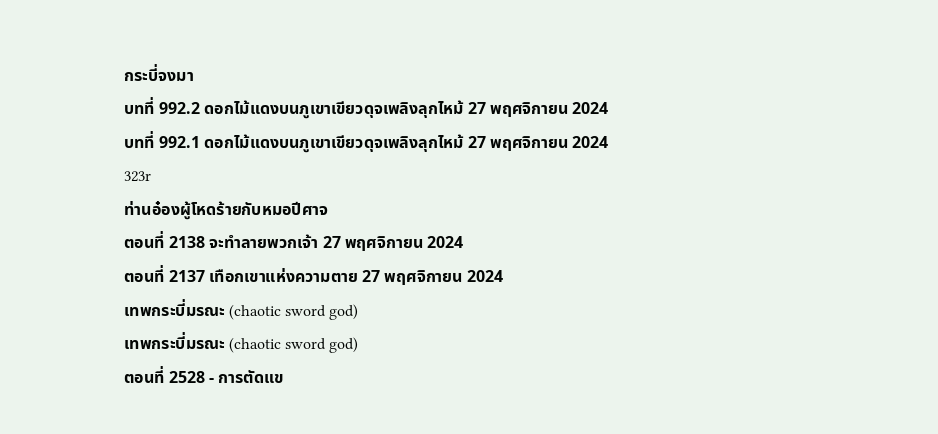กระบี่จงมา
บทที่ 992.2 ดอกไม้แดงบนภูเขาเขียวดุจเพลิงลุกไหม้ 27 พฤศจิกายน 2024
บทที่ 992.1 ดอกไม้แดงบนภูเขาเขียวดุจเพลิงลุกไหม้ 27 พฤศจิกายน 2024
323r
ท่านอ๋องผู้โหดร้ายกับหมอปีศาจ
ตอนที่ 2138 จะทำลายพวกเจ้า 27 พฤศจิกายน 2024
ตอนที่ 2137 เทือกเขาแห่งความตาย 27 พฤศจิกายน 2024
เทพกระบี่มรณะ (chaotic sword god)
เทพกระบี่มรณะ (chaotic sword god)
ตอนที่ 2528 - การตัดแข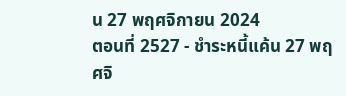น 27 พฤศจิกายน 2024
ตอนที่ 2527 - ชำระหนี้แค้น 27 พฤศจิ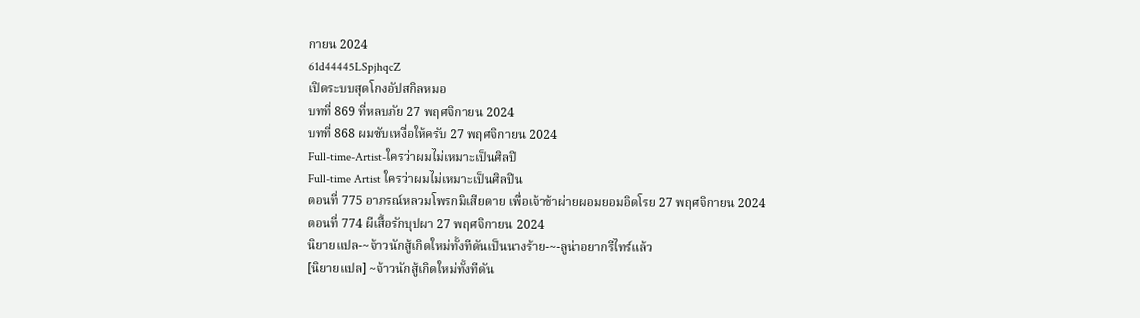กายน 2024
61d44445LSpjhqcZ
เปิดระบบสุดโกงอัปสกิลหมอ
บทที่ 869 ที่หลบภัย 27 พฤศจิกายน 2024
บทที่ 868 ผมซับเหงื่อให้ครับ 27 พฤศจิกายน 2024
Full-time-Artist-ใครว่าผมไม่เหมาะเป็นศิลปิ
Full-time Artist ใครว่าผมไม่เหมาะเป็นศิลปิน
ตอนที่ 775 อาภรณ์หลวมโพรกมิเสียดาย เพื่อเจ้าข้าผ่ายผอมยอมอิดโรย 27 พฤศจิกายน 2024
ตอนที่ 774 ผีเสื้อรักบุปผา 27 พฤศจิกายน 2024
นิยายแปล-~จ้าวนักสู้เกิดใหม่ทั้งทีดันเป็นนางร้าย-~-ลูน่าอยากรีไทร์แล้ว
[นิยายแปล] ~จ้าวนักสู้เกิดใหม่ทั้งทีดัน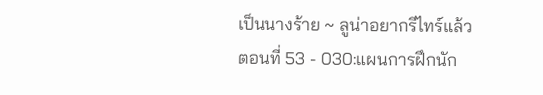เป็นนางร้าย ~ ลูน่าอยากรีไทร์แล้ว
ตอนที่ 53 - 030:แผนการฝึกนัก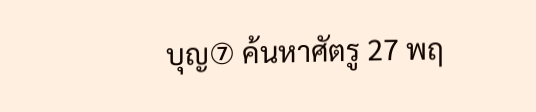บุญ⑦ ค้นหาศัตรู 27 พฤ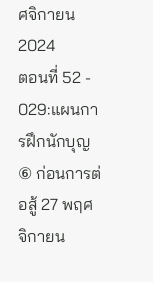ศจิกายน 2024
ตอนที่ 52 - 029:แผนการฝึกนักบุญ⑥ ก่อนการต่อสู้ 27 พฤศจิกายน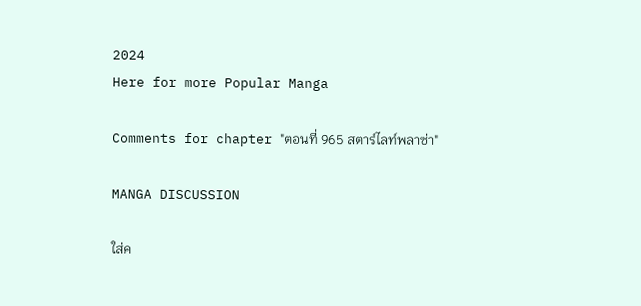2024
Here for more Popular Manga

Comments for chapter "ตอนที่ 965 สตาร์ไลท์พลาซ่า"

MANGA DISCUSSION

ใส่ค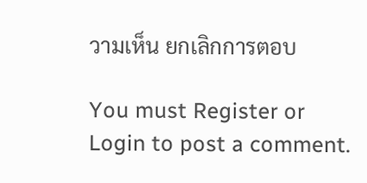วามเห็น ยกเลิกการตอบ

You must Register or Login to post a comment.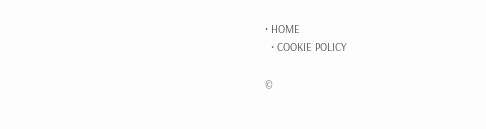• HOME
  • COOKIE POLICY

©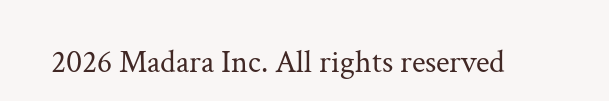2026 Madara Inc. All rights reserved